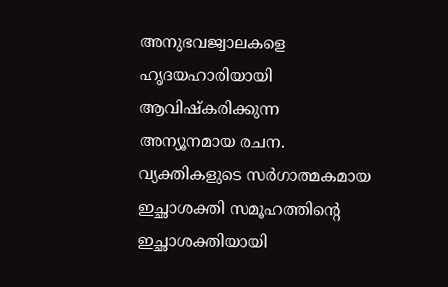അനുഭവജ്വാലകളെ ഹൃദയഹാരിയായി ആവിഷ്കരിക്കുന്ന അന്യൂനമായ രചന. വ്യക്തികളുടെ സർഗാത്മകമായ ഇച്ഛാശക്തി സമൂഹത്തിന്റെ ഇച്ഛാശക്തിയായി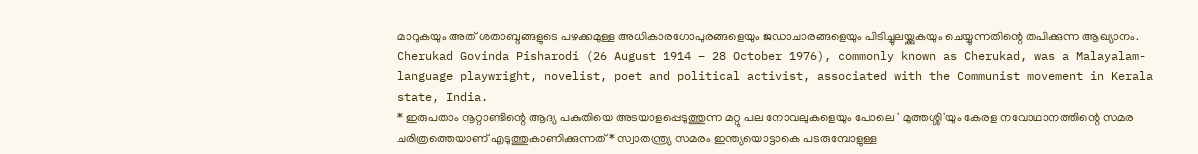മാറുകയും അത് ശതാബ്ദങ്ങളുടെ പഴക്കമുള്ള അധികാരഗോപുരങ്ങളെയും ജഡാചാരങ്ങളെയും പിടിച്ചുലയ്ക്കുകയും ചെയ്യുന്നതിന്റെ തപിക്കുന്ന ആഖ്യാനം.
Cherukad Govinda Pisharodi (26 August 1914 – 28 October 1976), commonly known as Cherukad, was a Malayalam-language playwright, novelist, poet and political activist, associated with the Communist movement in Kerala state, India.
* ഇരുപതാം നൂറ്റാണ്ടിന്റെ ആദ്യ പകുതിയെ അടയാളപ്പെടുത്തുന്ന മറ്റു പല നോവലുകളെയും പോലെ ' മുത്തശ്ശി'യും കേരള നവോഥാനത്തിന്റെ സമര ചരിത്രത്തെയാണ് എടുത്തുകാണിക്കുന്നത് * സ്വാതന്ത്ര്യ സമരം ഇന്ത്യയൊട്ടാകെ പടരുമ്പോളുള്ള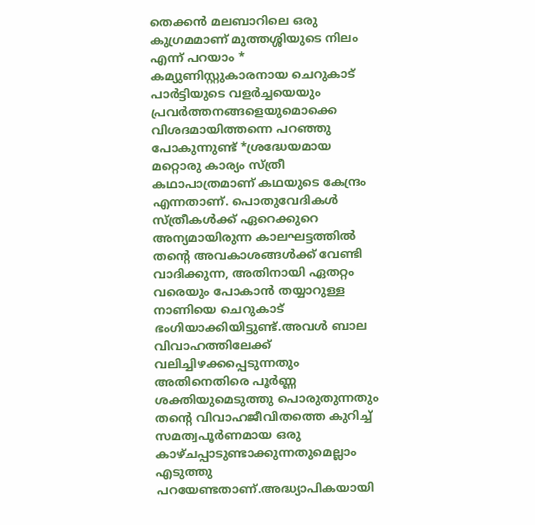തെക്കൻ മലബാറിലെ ഒരു കുഗ്രമമാണ് മുത്തശ്ശിയുടെ നിലം എന്ന് പറയാം * കമ്യുണിസ്റ്റുകാരനായ ചെറുകാട് പാർട്ടിയുടെ വളർച്ചയെയും പ്രവർത്തനങ്ങളെയുമൊക്കെ വിശദമായിത്തന്നെ പറഞ്ഞു പോകുന്നുണ്ട് *ശ്രദ്ധേയമായ മറ്റൊരു കാര്യം സ്ത്രീ കഥാപാത്രമാണ് കഥയുടെ കേന്ദ്രം എന്നതാണ്. പൊതുവേദികൾ സ്ത്രീകൾക്ക് ഏറെക്കുറെ അന്യമായിരുന്ന കാലഘട്ടത്തിൽ തന്റെ അവകാശങ്ങൾക്ക് വേണ്ടി വാദിക്കുന്ന, അതിനായി ഏതറ്റം വരെയും പോകാൻ തയ്യാറുള്ള നാണിയെ ചെറുകാട് ഭംഗിയാക്കിയിട്ടുണ്ട്.അവൾ ബാല വിവാഹത്തിലേക്ക് വലിച്ചിഴക്കപ്പെടുന്നതും അതിനെതിരെ പൂർണ്ണ ശക്തിയുമെടുത്തു പൊരുതുന്നതും തന്റെ വിവാഹജീവിതത്തെ കുറിച്ച് സമത്വപൂർണമായ ഒരു കാഴ്ചപ്പാടുണ്ടാക്കുന്നതുമെല്ലാം എടുത്തു പറയേണ്ടതാണ്.അദ്ധ്യാപികയായി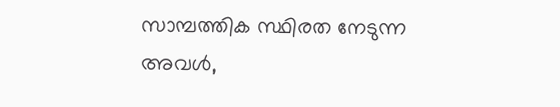സാമ്പത്തിക സ്ഥിരത നേടുന്ന അവൾ,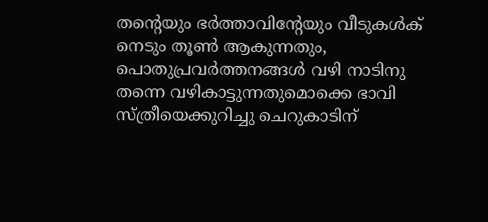തന്റെയും ഭർത്താവിന്റേയും വീടുകൾക് നെടും തൂൺ ആകുന്നതും, പൊതുപ്രവർത്തനങ്ങൾ വഴി നാടിനു തന്നെ വഴികാട്ടുന്നതുമൊക്കെ ഭാവി സ്ത്രീയെക്കുറിച്ചു ചെറുകാടിന്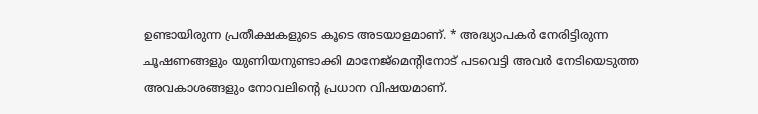ഉണ്ടായിരുന്ന പ്രതീക്ഷകളുടെ കൂടെ അടയാളമാണ്. * അദ്ധ്യാപകർ നേരിട്ടിരുന്ന ചൂഷണങ്ങളും യുണിയനുണ്ടാക്കി മാനേജ്മെന്റിനോട് പടവെട്ടി അവർ നേടിയെടുത്ത അവകാശങ്ങളും നോവലിന്റെ പ്രധാന വിഷയമാണ്.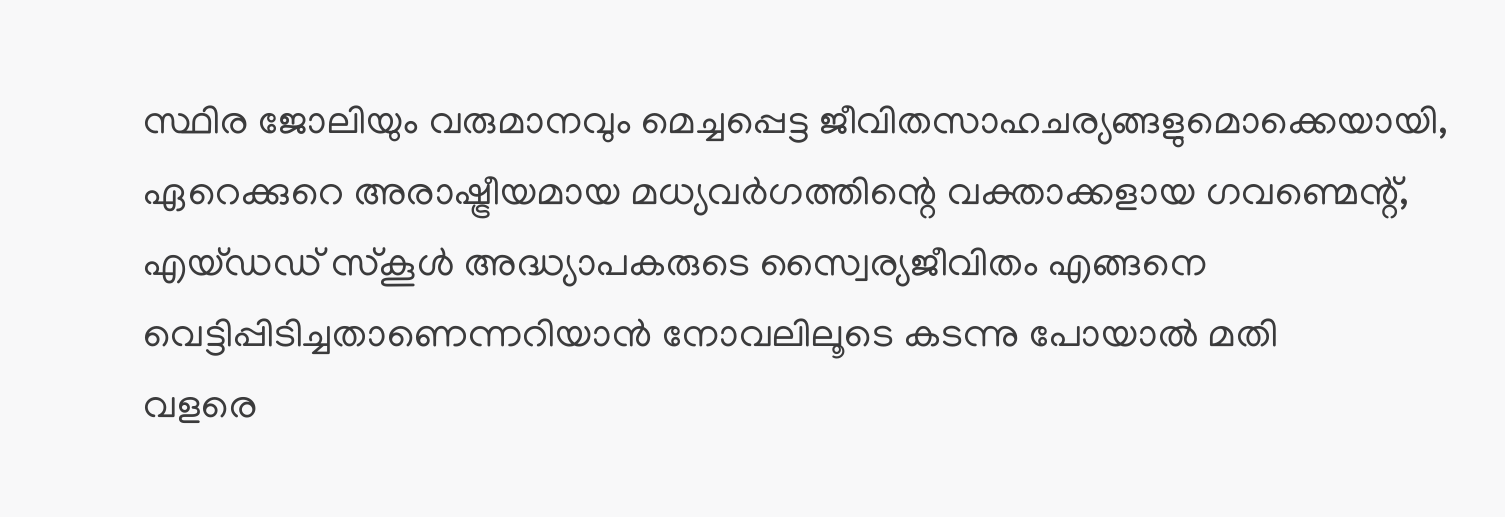സ്ഥിര ജോലിയും വരുമാനവും മെച്ചപ്പെട്ട ജീവിതസാഹചര്യങ്ങളുമൊക്കെയായി, ഏറെക്കുറെ അരാഷ്ട്രീയമായ മധ്യവർഗത്തിന്റെ വക്താക്കളായ ഗവണ്മെന്റ്, എയ്ഡഡ് സ്കൂൾ അദ്ധ്യാപകരുടെ സ്വൈര്യജീവിതം എങ്ങനെ വെട്ടിപ്പിടിച്ചതാണെന്നറിയാൻ നോവലിലൂടെ കടന്നു പോയാൽ മതി
വളരെ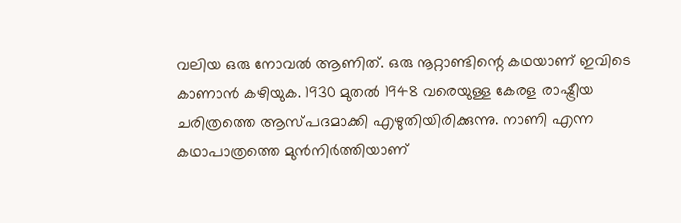വലിയ ഒരു നോവൽ ആണിത്. ഒരു നൂറ്റാണ്ടിന്റെ കഥയാണ് ഇവിടെ കാണാൻ കഴിയുക. 1930 മുതൽ 1948 വരെയുള്ള കേരള രാഷ്ട്രീയ ചരിത്രത്തെ ആസ്പദമാക്കി എഴുതിയിരിക്കുന്നു. നാണി എന്ന കഥാപാത്രത്തെ മുൻനിർത്തിയാണ്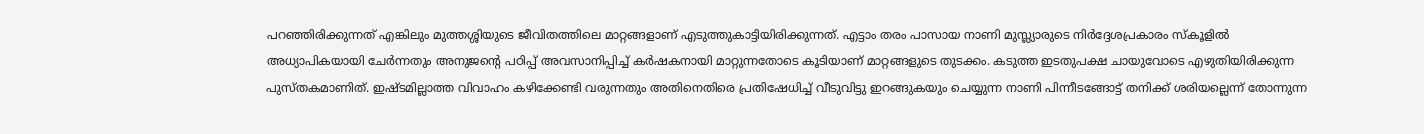പറഞ്ഞിരിക്കുന്നത് എങ്കിലും മുത്തശ്ശിയുടെ ജീവിതത്തിലെ മാറ്റങ്ങളാണ് എടുത്തുകാട്ടിയിരിക്കുന്നത്. എട്ടാം തരം പാസായ നാണി മുസ്ല്യാരുടെ നിർദ്ദേശപ്രകാരം സ്കൂളിൽ അധ്യാപികയായി ചേർന്നതും അനുജന്റെ പഠിപ്പ് അവസാനിപ്പിച്ച് കർഷകനായി മാറ്റുന്നതോടെ കൂടിയാണ് മാറ്റങ്ങളുടെ തുടക്കം. കടുത്ത ഇടതുപക്ഷ ചായുവോടെ എഴുതിയിരിക്കുന്ന പുസ്തകമാണിത്. ഇഷ്ടമില്ലാത്ത വിവാഹം കഴിക്കേണ്ടി വരുന്നതും അതിനെതിരെ പ്രതിഷേധിച്ച് വീടുവിട്ടു ഇറങ്ങുകയും ചെയ്യുന്ന നാണി പിന്നീടങ്ങോട്ട് തനിക്ക് ശരിയല്ലെന്ന് തോന്നുന്ന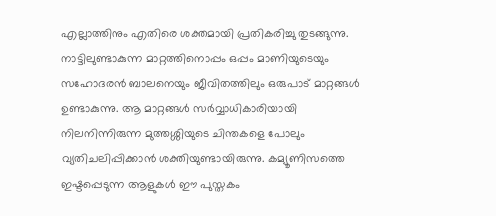എല്ലാത്തിനും എതിരെ ശക്തമായി പ്രതികരിച്ചു തുടങ്ങുന്നു. നാട്ടിലുണ്ടാകുന്ന മാറ്റത്തിനൊപ്പം ഒപ്പം മാണിയുടെയും സഹോദരൻ ബാലനെയും ജീവിതത്തിലും ഒരുപാട് മാറ്റങ്ങൾ ഉണ്ടാകുന്നു. ആ മാറ്റങ്ങൾ സർവ്വാധികാരിയായി നിലനിന്നിരുന്ന മുത്തശ്ശിയുടെ ചിന്തകളെ പോലും വ്യതിചലിപ്പിക്കാൻ ശക്തിയുണ്ടായിരുന്നു. കമ്യൂണിസത്തെ ഇഷ്ടപ്പെടുന്ന ആളുകൾ ഈ പുസ്തകം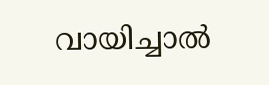വായിച്ചാൽ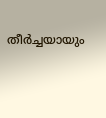തീർച്ചയായും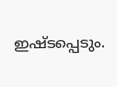ഇഷ്ടപ്പെടും.